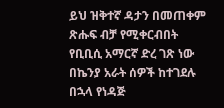ይህ ዝቅተኛ ዳታን በመጠቀም ጽሑፍ ብቻ የሚቀርብበት የቢቢሲ አማርኛ ድረ ገጽ ነው
በኬንያ አራት ሰዎች ከተገደሉ በኋላ የነዳጅ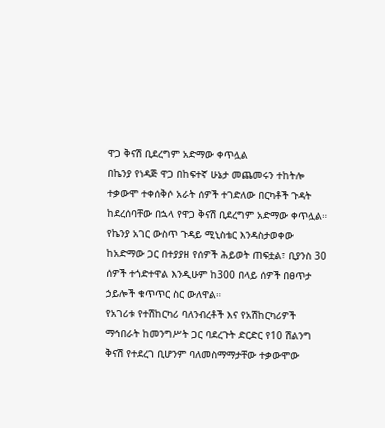ዋጋ ቅናሽ ቢደረግም አድማው ቀጥሏል
በኬንያ የነዳጅ ዋጋ በከፍተኛ ሁኔታ መጨመሩን ተከትሎ ተቃውሞ ተቀሰቅሶ አራት ሰዎች ተገድለው በርካቶች ጉዳት ከደረሰባቸው በኋላ የዋጋ ቅናሽ ቢደረግም አድማው ቀጥሏል።
የኬንያ አገር ውስጥ ጉዳይ ሚኒስቴር እንዳስታወቀው ከአድማው ጋር በተያያዘ የሰዎች ሕይወት ጠፍቷል፣ ቢያንስ 30 ሰዎች ተጎድተዋል እንዲሁም ከ300 በላይ ሰዎች በፀጥታ ኃይሎች ቁጥጥር ስር ውለዋል።
የአገሪቱ የተሽከርካሪ ባለንብረቶች እና የአሽከርካሪዎች ማኅበራት ከመንግሥት ጋር ባደረጉት ድርድር የ10 ሽልንግ ቅናሽ የተደረገ ቢሆንም ባለመስማማታቸው ተቃውሞው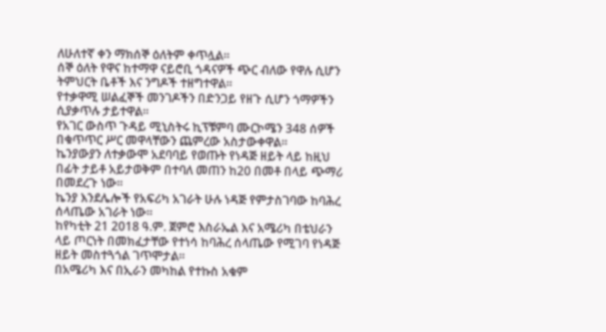ለሁለተኛ ቀን ማክሰኞ ዕለትም ቀጥሏል።
ሰኞ ዕለት የዋና ከተማዋ ናይሮቢ ጎዳናዎች ጭር ብለው የዋሉ ሲሆን ትምህርት ቤቶች እና ንግዶች ተዘግተዋል።
የተቃዋሚ ሠልፈኞች መንገዶችን በድንጋይ የዘጉ ሲሆን ጎማዎችን ሲያቃጥሉ ታይተዋል።
የአገር ውስጥ ጉዳይ ሚኒስትሩ ኪፕቹምባ ሙርኮሜን 348 ሰዎች በቁጥጥር ሥር መዋላቸውን ጨምረው አስታውቀዋል።
ኬንያውያን ለተቃውሞ አደባባይ የወጡት የነዳጅ ዘይት ላይ ከዚህ በፊት ታይቶ አይታወቅም በተባለ መጠን ከ20 በመቶ በላይ ጭማሪ በመደረጉ ነው።
ኬንያ እንደሌሎች የአፍሪካ አገራት ሁሉ ነዳጅ የምታስገባው ከባሕረ ሰላጤው አገራት ነው።
ከየካቲት 21 2018 ዓ.ም. ጀምሮ እስራኤል እና አሜሪካ በቴህራን ላይ ጦርነት በመክፈታቸው የተነሳ ከባሕረ ሰላጤው የሚገባ የነዳጅ ዘይት መስተጓጎል ገጥሞታል።
በአሜሪካ እና በኢራን መካከል የተኩስ አቁም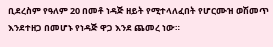ቢደረስም የዓለም 20 በመቶ ነዳጅ ዘይት የሚተላለፈበት የሆርሙዝ ወሽመጥ እንደተዘጋ በመሆኑ የነዳጅ ዋጋ እንደ ጨመረ ነው።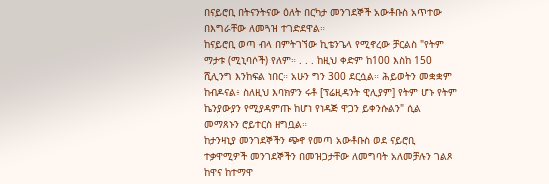በናይሮቢ በትናንትናው ዕለት በርካታ መንገደኞች አውቶቡስ አጥተው በእግራቸው ለመጓዝ ተገድደዋል።
ከናይሮቢ ወጣ ብላ በምትገኘው ኪቴንጌላ የሚኖረው ቻርልስ "የትም ማታቱ (ሚኒባሶች) የለም። . . . ከዚህ ቀድም ከ100 እስከ 150 ሺሊንግ እንከፍል ነበር። አሁን ግን 300 ደርሷል። ሕይወትን መቋቋም ከብዶናል፥ ስለዚህ እባክዎን ሩቶ [ፕሬዚዳንት ዊሊያም] የትም ሆኑ የትም ኬንያውያን የሚያዳምጡ ከሆነ የነዳጅ ዋጋን ይቀንሱልን" ሲል መማጸኑን ሮይተርስ ዘግቧል።
ከታንዛኒያ መንገደኞችን ጭኖ የመጣ አውቶቡስ ወደ ናይሮቢ ተቃዋሚዎች መንገደኞችን በመዝጋታቸው ለመግባት አለመቻሉን ገልጾ ከዋና ከተማዋ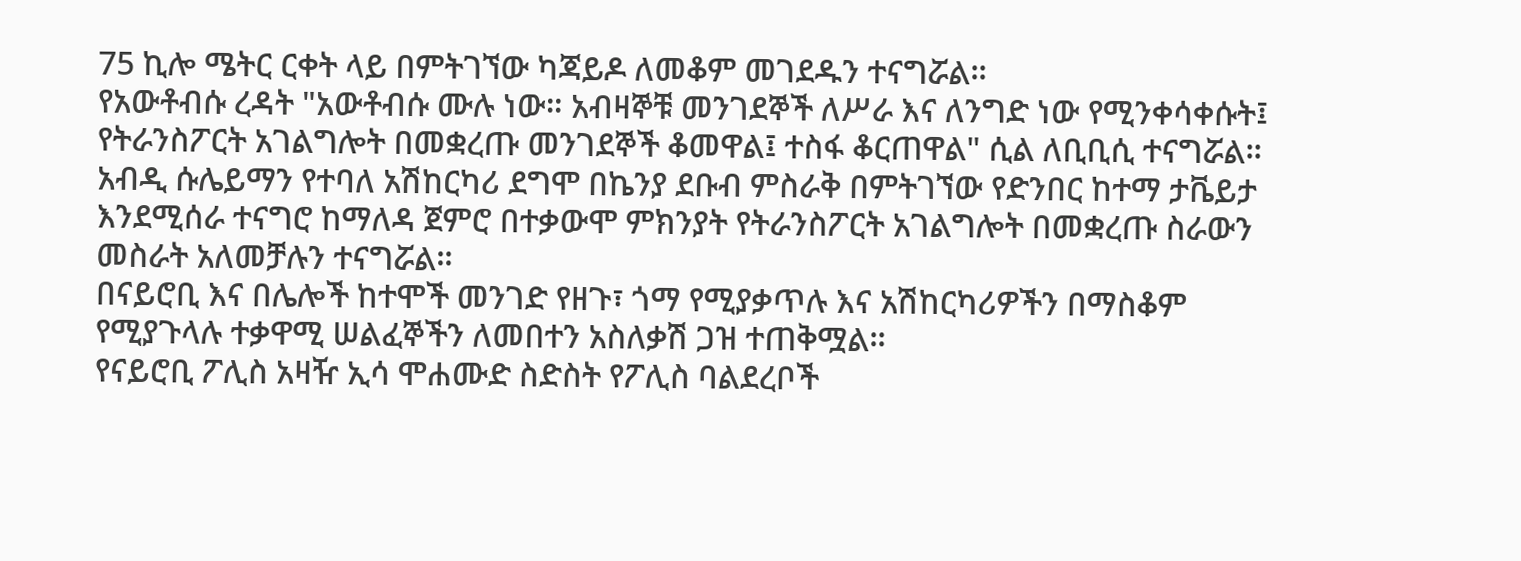75 ኪሎ ሜትር ርቀት ላይ በምትገኘው ካጃይዶ ለመቆም መገደዱን ተናግሯል።
የአውቶብሱ ረዳት "አውቶብሱ ሙሉ ነው። አብዛኞቹ መንገደኞች ለሥራ እና ለንግድ ነው የሚንቀሳቀሱት፤ የትራንስፖርት አገልግሎት በመቋረጡ መንገደኞች ቆመዋል፤ ተስፋ ቆርጠዋል" ሲል ለቢቢሲ ተናግሯል።
አብዲ ሱሌይማን የተባለ አሽከርካሪ ደግሞ በኬንያ ደቡብ ምስራቅ በምትገኘው የድንበር ከተማ ታቬይታ እንደሚሰራ ተናግሮ ከማለዳ ጀምሮ በተቃውሞ ምክንያት የትራንስፖርት አገልግሎት በመቋረጡ ስራውን መስራት አለመቻሉን ተናግሯል።
በናይሮቢ እና በሌሎች ከተሞች መንገድ የዘጉ፣ ጎማ የሚያቃጥሉ እና አሽከርካሪዎችን በማስቆም የሚያጉላሉ ተቃዋሚ ሠልፈኞችን ለመበተን አስለቃሽ ጋዝ ተጠቅሟል።
የናይሮቢ ፖሊስ አዛዥ ኢሳ ሞሐሙድ ስድስት የፖሊስ ባልደረቦች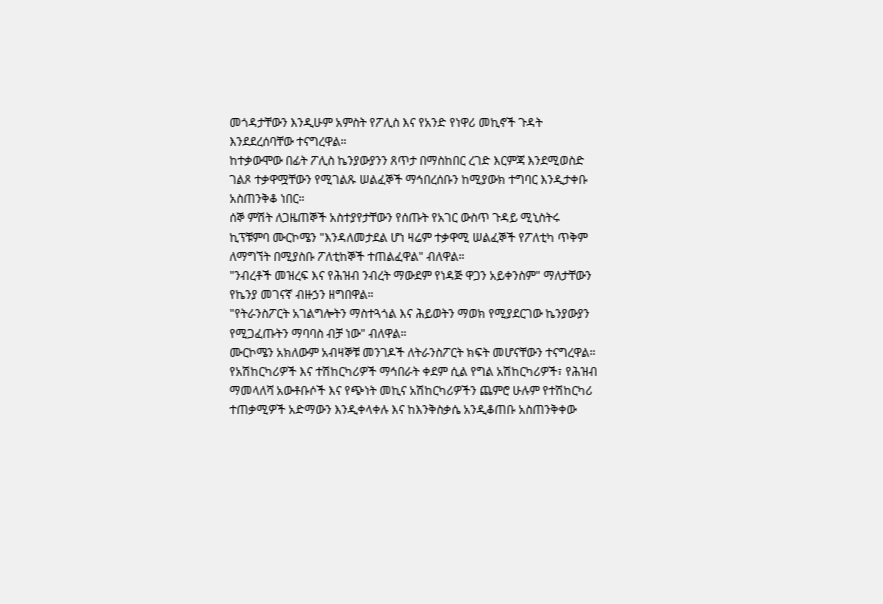መጎዳታቸውን እንዲሁም አምስት የፖሊስ እና የአንድ የነዋሪ መኪኖች ጉዳት እንደደረሰባቸው ተናግረዋል።
ከተቃውሞው በፊት ፖሊስ ኬንያውያንን ጸጥታ በማስከበር ረገድ እርምጃ እንደሚወስድ ገልጾ ተቃዋሟቸውን የሚገልጹ ሠልፈኞች ማኅበረሰቡን ከሚያውክ ተግባር እንዲታቀቡ አስጠንቅቆ ነበር።
ሰኞ ምሽት ለጋዜጠኞች አስተያየታቸውን የሰጡት የአገር ውስጥ ጉዳይ ሚኒስትሩ ኪፕቹምባ ሙርኮሜን "እንዳለመታደል ሆነ ዛሬም ተቃዋሚ ሠልፈኞች የፖለቲካ ጥቅም ለማግኘት በሚያስቡ ፖለቲከኞች ተጠልፈዋል" ብለዋል።
"ንብረቶች መዝረፍ እና የሕዝብ ንብረት ማውደም የነዳጅ ዋጋን አይቀንስም" ማለታቸውን የኬንያ መገናኛ ብዙኃን ዘግበዋል።
"የትራንስፖርት አገልግሎትን ማስተጓጎል እና ሕይወትን ማወክ የሚያደርገው ኬንያውያን የሚጋፈጡትን ማባባስ ብቻ ነው" ብለዋል።
ሙርኮሜን አክለውም አብዛኞቹ መንገዶች ለትራንስፖርት ክፍት መሆናቸውን ተናግረዋል።
የአሽከርካሪዎች እና ተሽከርካሪዎች ማኅበራት ቀደም ሲል የግል አሽከርካሪዎች፣ የሕዝብ ማመላለሻ አውቶቡሶች እና የጭነት መኪና አሽከርካሪዎችን ጨምሮ ሁሉም የተሽከርካሪ ተጠቃሚዎች አድማውን እንዲቀላቀሉ እና ከእንቅስቃሴ አንዲቆጠቡ አስጠንቅቀው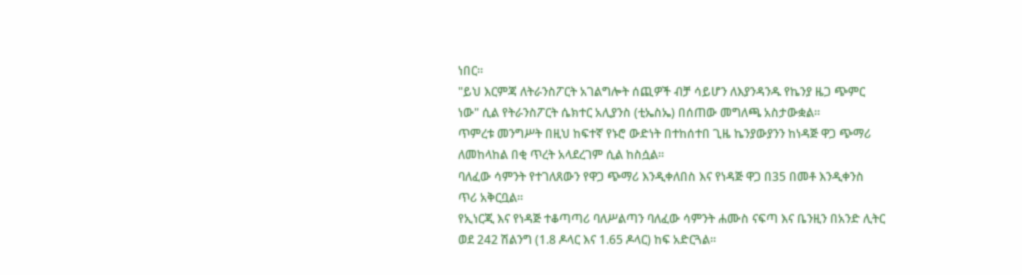ነበር።
"ይህ እርምጃ ለትራንስፖርት አገልግሎት ሰጪዎች ብቻ ሳይሆን ለእያንዳንዱ የኬንያ ዜጋ ጭምር ነው" ሲል የትራንስፖርት ሴክተር አሊያንስ (ቲኤስኤ) በሰጠው መግለጫ አስታውቋል።
ጥምረቱ መንግሥት በዚህ ከፍተኛ የኑሮ ውድነት በተከሰተበ ጊዜ ኬንያውያንን ከነዳጅ ዋጋ ጭማሪ ለመከላከል በቂ ጥረት አላደረገም ሲል ከስሷል።
ባለፈው ሳምንት የተገለጸውን የዋጋ ጭማሪ እንዲቀለበስ እና የነዳጅ ዋጋ በ35 በመቶ እንዲቀንስ ጥሪ አቅርቧል።
የኢነርጂ እና የነዳጅ ተቆጣጣሪ ባለሥልጣን ባለፈው ሳምንት ሐሙስ ናፍጣ እና ቤንዚን በአንድ ሊትር ወደ 242 ሽልንግ (1.8 ዶላር እና 1.65 ዶላር) ከፍ አድርጓል።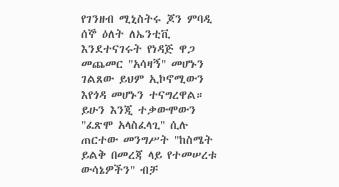የገንዘብ ሚኒስትሩ ጆን ምባዲ ሰኞ ዕለት ለኤንቲቪ እንደተናገሩት የነዳጅ ዋጋ መጨመር "አሳዛኝ" መሆኑን ገልጸው ይህም ኢኮኖሚውን እየጎዳ መሆኑን ተናግረዋል።
ይሁን እንጂ ተቃውሞውን "ፈጽሞ አላስፈላጊ" ሲሉ ጠርተው መንግሥት "ከስሜት ይልቅ በመረጃ ላይ የተመሠረቱ ውሳኔዎችን" ብቻ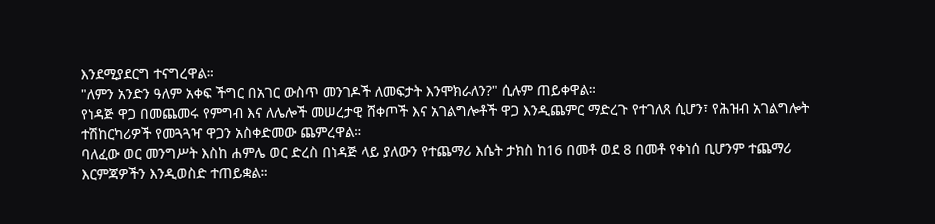እንደሚያደርግ ተናግረዋል።
"ለምን አንድን ዓለም አቀፍ ችግር በአገር ውስጥ መንገዶች ለመፍታት እንሞክራለን?" ሲሉም ጠይቀዋል።
የነዳጅ ዋጋ በመጨመሩ የምግብ እና ለሌሎች መሠረታዊ ሸቀጦች እና አገልግሎቶች ዋጋ እንዲጨምር ማድረጉ የተገለጸ ሲሆን፣ የሕዝብ አገልግሎት ተሽከርካሪዎች የመጓጓዣ ዋጋን አስቀድመው ጨምረዋል።
ባለፈው ወር መንግሥት እስከ ሐምሌ ወር ድረስ በነዳጅ ላይ ያለውን የተጨማሪ እሴት ታክስ ከ16 በመቶ ወደ 8 በመቶ የቀነሰ ቢሆንም ተጨማሪ እርምጃዎችን እንዲወስድ ተጠይቋል።